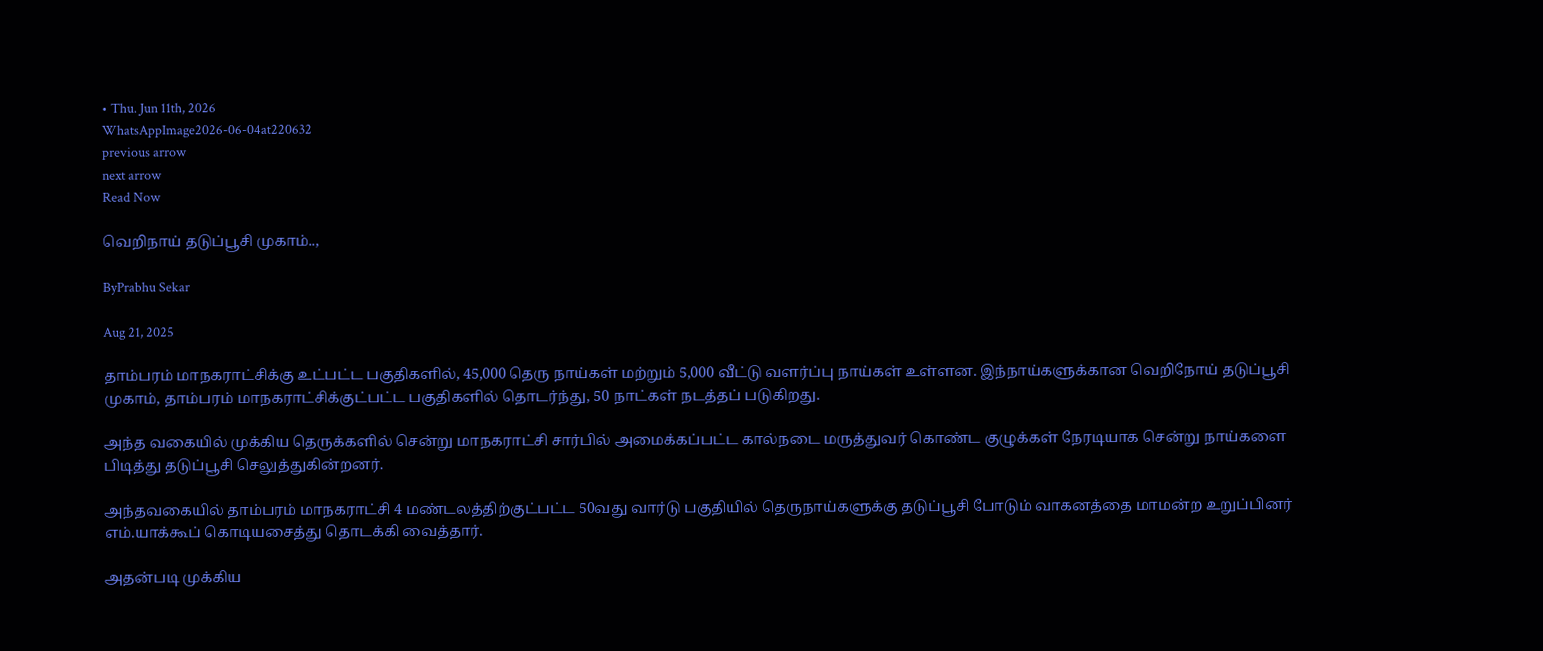• Thu. Jun 11th, 2026
WhatsAppImage2026-06-04at220632
previous arrow
next arrow
Read Now

வெறிநாய் தடுப்பூசி முகாம்..,

ByPrabhu Sekar

Aug 21, 2025

தாம்பரம் மாநகராட்சிக்கு உட்பட்ட பகுதிகளில், 45,000 தெரு நாய்கள் மற்றும் 5,000 வீட்டு வளர்ப்பு நாய்கள் உள்ளன. இந்நாய்களுக்கான வெறிநோய் தடுப்பூசி முகாம், தாம்பரம் மாநகராட்சிக்குட்பட்ட பகுதிகளில் தொடர்ந்து, 50 நாட்கள் நடத்தப் படுகிறது.

அந்த வகையில் முக்கிய தெருக்களில் சென்று மாநகராட்சி சார்பில் அமைக்கப்பட்ட கால்நடை மருத்துவர் கொண்ட குழுக்கள் நேரடியாக சென்று நாய்களை பிடித்து தடுப்பூசி செலுத்துகின்றனர்.

அந்தவகையில் தாம்பரம் மாநகராட்சி 4 மண்டலத்திற்குட்பட்ட 50வது வார்டு பகுதியில் தெருநாய்களுக்கு தடுப்பூசி போடும் வாகனத்தை மாமன்ற உறுப்பினர் எம்.யாக்கூப் கொடியசைத்து தொடக்கி வைத்தார்.

அதன்படி முக்கிய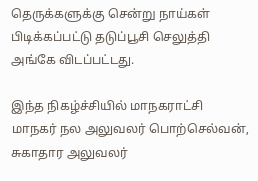தெருக்களுக்கு சென்று நாய்கள் பிடிக்கப்பட்டு தடுப்பூசி செலுத்தி அங்கே விடப்பட்டது.

இந்த நிகழ்ச்சியில் மாநகராட்சி மாநகர் நல அலுவலர் பொற்செல்வன், சுகாதார அலுவலர்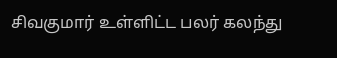சிவகுமார் உள்ளிட்ட பலர் கலந்து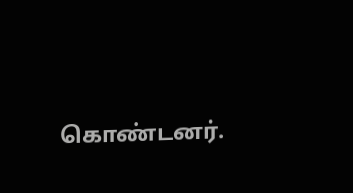கொண்டனர்.